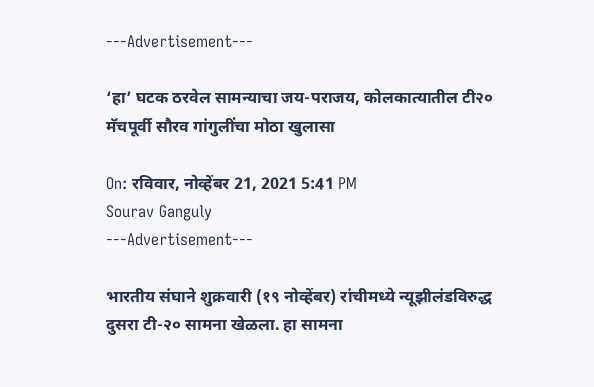---Advertisement---

‘हा’ घटक ठरवेल सामन्याचा जय-पराजय, कोलकात्यातील टी२० मॅचपूर्वी सौरव गांगुलींचा मोठा खुलासा

On: रविवार, नोव्हेंबर 21, 2021 5:41 PM
Sourav Ganguly
---Advertisement---

भारतीय संघाने शुक्रवारी (१९ नोव्हेंबर) रांचीमध्ये न्यूझीलंडविरुद्ध दुसरा टी-२० सामना खेळला. हा सामना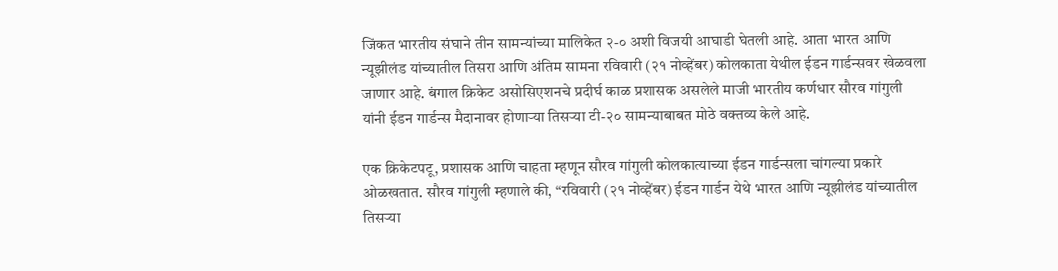जिंकत भारतीय संघाने तीन सामन्यांच्या मालिकेत २-० अशी विजयी आघाडी घेतली आहे. आता भारत आणि न्यूझीलंड यांच्यातील तिसरा आणि अंतिम सामना रविवारी (२१ नोव्हेंबर) कोलकाता येथील ईडन गार्डन्सवर खेळवला जाणार आहे. बंगाल क्रिकेट असोसिएशनचे प्रदीर्घ काळ प्रशासक असलेले माजी भारतीय कर्णधार सौरव गांगुली यांनी ईडन गार्डन्स मैदानावर होणाऱ्या तिसऱ्या टी-२० सामन्याबाबत मोठे वक्तव्य केले आहे.

एक क्रिकेटपटू, प्रशासक आणि चाहता म्हणून सौरव गांगुली कोलकात्याच्या ईडन गार्डन्सला चांगल्या प्रकारे ओळखतात. सौरव गांगुली म्हणाले की, “रविवारी (२१ नोव्हेंबर) ईडन गार्डन येथे भारत आणि न्यूझीलंड यांच्यातील तिसऱ्या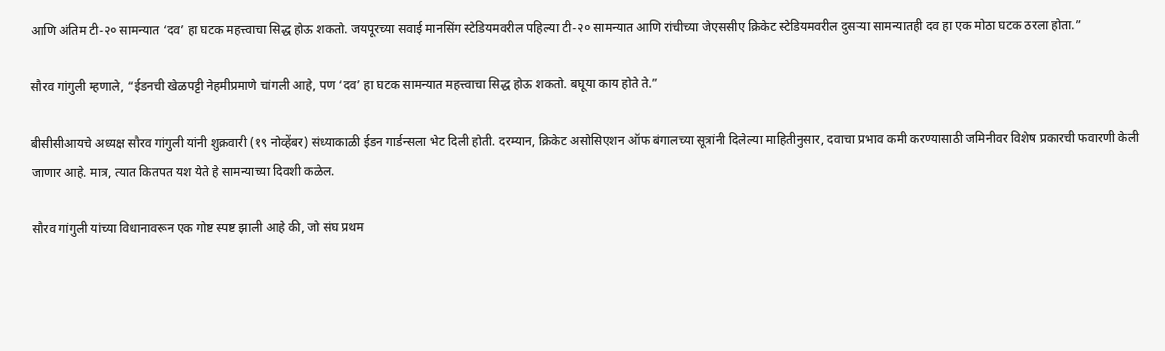आणि अंतिम टी-२० सामन्यात ‘दव’ हा घटक महत्त्वाचा सिद्ध होऊ शकतो. जयपूरच्या सवाई मानसिंग स्टेडियमवरील पहिल्या टी-२० सामन्यात आणि रांचीच्या जेएससीए क्रिकेट स्टेडियमवरील दुसऱ्या सामन्यातही दव हा एक मोठा घटक ठरला होता.”

सौरव गांगुली म्हणाले, “ईडनची खेळपट्टी नेहमीप्रमाणे चांगली आहे, पण ‘दव’ हा घटक सामन्यात महत्त्वाचा सिद्ध होऊ शकतो. बघूया काय होते ते.”

बीसीसीआयचे अध्यक्ष सौरव गांगुली यांनी शुक्रवारी (१९ नोव्हेंबर) संध्याकाळी ईडन गार्डन्सला भेट दिली होती. दरम्यान, क्रिकेट असोसिएशन ऑफ बंगालच्या सूत्रांनी दिलेल्या माहितीनुसार, दवाचा प्रभाव कमी करण्यासाठी जमिनीवर विशेष प्रकारची फवारणी केली जाणार आहे. मात्र, त्यात कितपत यश येते हे सामन्याच्या दिवशी कळेल.

सौरव गांगुली यांच्या विधानावरून एक गोष्ट स्पष्ट झाली आहे की, जो संघ प्रथम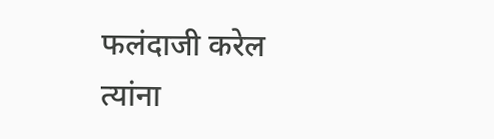फलंदाजी करेल त्यांना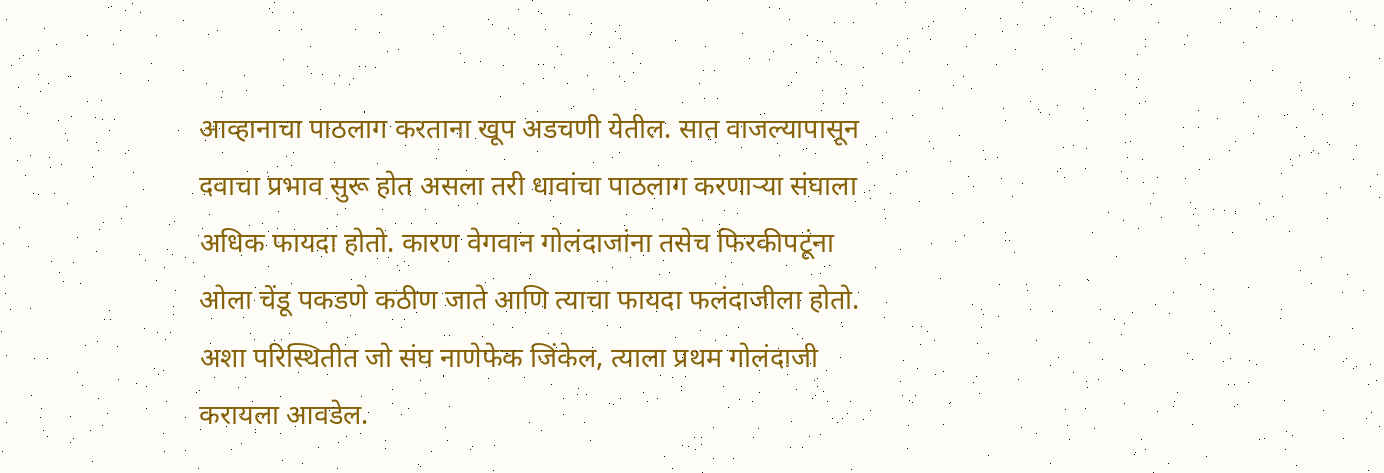आव्हानाचा पाठलाग करताना खूप अडचणी येतील. सात वाजल्यापासून दवाचा प्रभाव सुरू होत असला तरी धावांचा पाठलाग करणाऱ्या संघाला अधिक फायदा होतो. कारण वेगवान गोलंदाजांना तसेच फिरकीपटूंना ओला चेंडू पकडणे कठीण जाते आणि त्याचा फायदा फलंदाजीला होतो. अशा परिस्थितीत जो संघ नाणेफेक जिंकेल, त्याला प्रथम गोलंदाजी करायला आवडेल.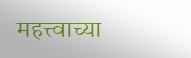महत्त्वाच्या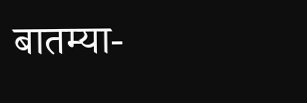बातम्या-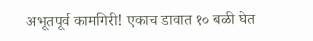अभूतपूर्व कामगिरी! एकाच डावात १० बळी घेत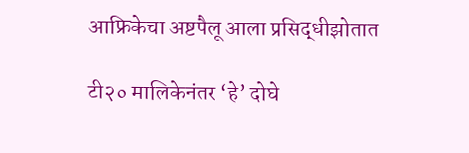आफ्रिकेचा अष्टपैलू आला प्रसिद्धीझोतात

टी२० मालिकेनंतर ‘हे’ दोघे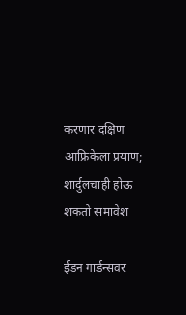करणार दक्षिण आफ्रिकेला प्रयाण; शार्दुलचाही होऊ शकतो समावेश

ईडन गार्डन्सवर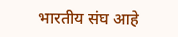भारतीय संघ आहे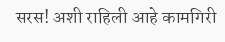सरस! अशी राहिली आहे कामगिरी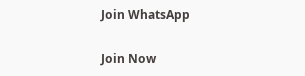Join WhatsApp

Join Now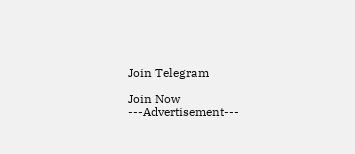Join Telegram

Join Now
---Advertisement---